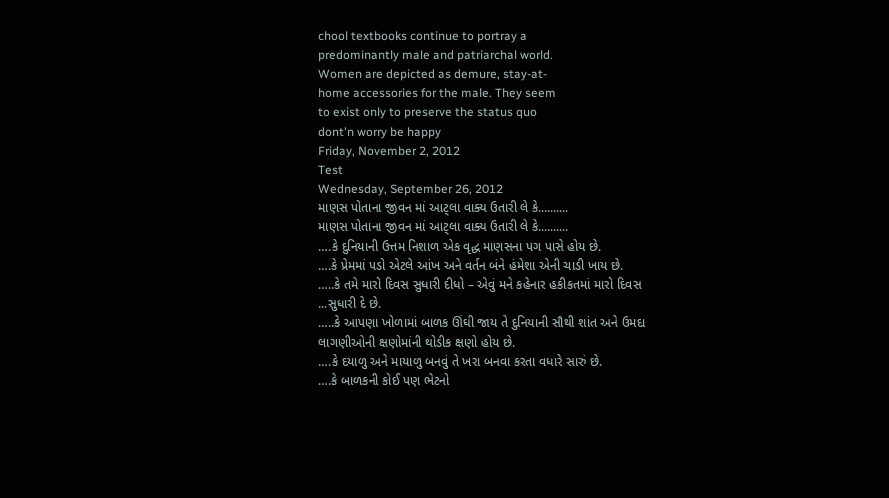chool textbooks continue to portray a
predominantly male and patriarchal world.
Women are depicted as demure, stay-at-
home accessories for the male. They seem
to exist only to preserve the status quo
dont'n worry be happy
Friday, November 2, 2012
Test
Wednesday, September 26, 2012
માણસ પોતાના જીવન માં આટ્લા વાક્ય ઉતારી લે કે..........
માણસ પોતાના જીવન માં આટ્લા વાક્ય ઉતારી લે કે..........
….કે દુનિયાની ઉત્તમ નિશાળ એક વૃદ્ધ માણસના પગ પાસે હોય છે.
….કે પ્રેમમાં પડો એટલે આંખ અને વર્તન બંને હંમેશા એની ચાડી ખાય છે.
…..કે તમે મારો દિવસ સુધારી દીધો – એવું મને કહેનાર હકીકતમાં મારો દિવસ
...સુધારી દે છે.
…..કે આપણા ખોળામાં બાળક ઊંઘી જાય તે દુનિયાની સૌથી શાંત અને ઉમદા
લાગણીઓની ક્ષણોમાંની થોડીક ક્ષણો હોય છે.
….કે દયાળુ અને માયાળુ બનવું તે ખરા બનવા કરતા વધારે સારું છે.
….કે બાળકની કોઈ પણ ભેટનો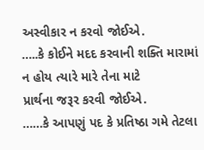અસ્વીકાર ન કરવો જોઈએ.
…..કે કોઈને મદદ કરવાની શક્તિ મારામાં ન હોય ત્યારે મારે તેના માટે
પ્રાર્થના જરૂર કરવી જોઈએ.
……કે આપણું પદ કે પ્રતિષ્ઠા ગમે તેટલા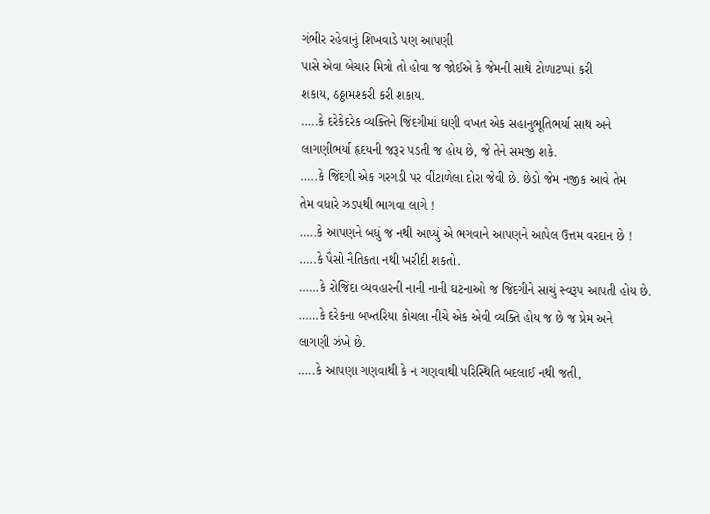ગંભીર રહેવાનું શિખવાડે પણ આપણી
પાસે એવા બેચાર મિત્રો તો હોવા જ જોઈએ કે જેમની સાથે ટોળાટપ્પાં કરી
શકાય, ઠઠ્ઠામશ્કરી કરી શકાય.
…..કે દરેકેદરેક વ્યક્તિને જિંદગીમાં ઘણી વખત એક સહાનુભૂતિભર્યા સાથ અને
લાગણીભર્યા હૃદયની જરૂર પડતી જ હોય છે, જે તેને સમજી શકે.
…..કે જિંદગી એક ગરગડી પર વીંટાળેલા દોરા જેવી છે. છેડો જેમ નજીક આવે તેમ
તેમ વધારે ઝડપથી ભાગવા લાગે !
…..કે આપણને બધું જ નથી આપ્યું એ ભગવાને આપણને આપેલ ઉત્તમ વરદાન છે !
…..કે પૈસો નૈતિકતા નથી ખરીદી શકતો.
……કે રોજિંદા વ્યવહારની નાની નાની ઘટનાઓ જ જિંદગીને સાચું સ્વરૂપ આપતી હોય છે.
……કે દરેકના બખ્તરિયા કોચલા નીચે એક એવી વ્યક્તિ હોય જ છે જ પ્રેમ અને
લાગણી ઝંખે છે.
…..કે આપણા ગણવાથી કે ન ગણવાથી પરિસ્થિતિ બદલાઈ નથી જતી,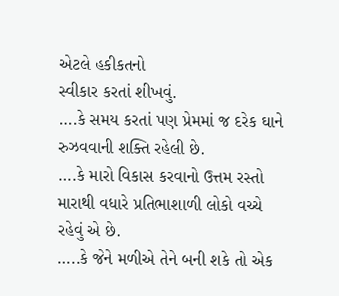એટલે હકીકતનો
સ્વીકાર કરતાં શીખવું.
….કે સમય કરતાં પણ પ્રેમમાં જ દરેક ઘાને રુઝવવાની શક્તિ રહેલી છે.
….કે મારો વિકાસ કરવાનો ઉત્તમ રસ્તો મારાથી વધારે પ્રતિભાશાળી લોકો વચ્ચે
રહેવું એ છે.
…..કે જેને મળીએ તેને બની શકે તો એક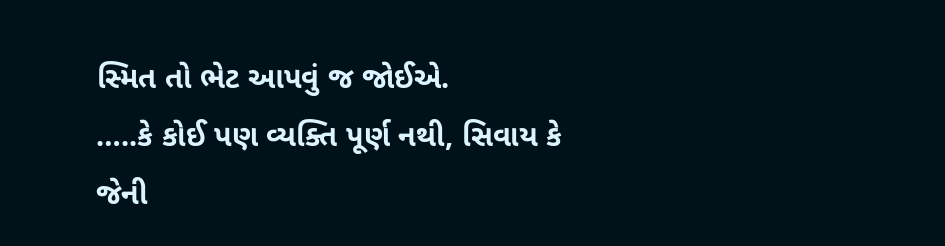સ્મિત તો ભેટ આપવું જ જોઈએ.
…..કે કોઈ પણ વ્યક્તિ પૂર્ણ નથી, સિવાય કે જેની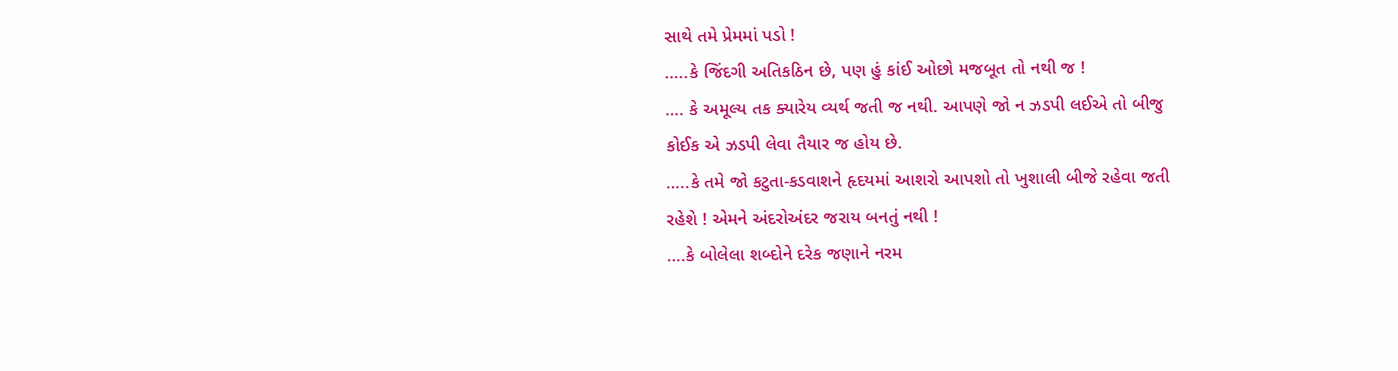સાથે તમે પ્રેમમાં પડો !
…..કે જિંદગી અતિકઠિન છે, પણ હું કાંઈ ઓછો મજબૂત તો નથી જ !
…. કે અમૂલ્ય તક ક્યારેય વ્યર્થ જતી જ નથી. આપણે જો ન ઝડપી લઈએ તો બીજુ
કોઈક એ ઝડપી લેવા તૈયાર જ હોય છે.
…..કે તમે જો કટુતા-કડવાશને હૃદયમાં આશરો આપશો તો ખુશાલી બીજે રહેવા જતી
રહેશે ! એમને અંદરોઅંદર જરાય બનતું નથી !
….કે બોલેલા શબ્દોને દરેક જણાને નરમ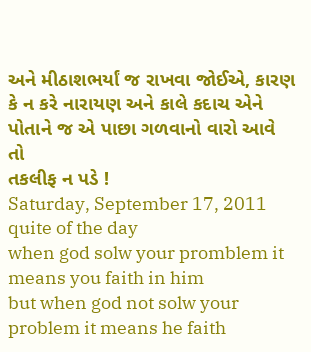અને મીઠાશભર્યાં જ રાખવા જોઈએ, કારણ
કે ન કરે નારાયણ અને કાલે કદાચ એને પોતાને જ એ પાછા ગળવાનો વારો આવે તો
તકલીફ ન પડે !
Saturday, September 17, 2011
quite of the day
when god solw your promblem it means you faith in him
but when god not solw your problem it means he faith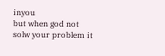inyou
but when god not solw your problem it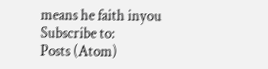means he faith inyou
Subscribe to:
Posts (Atom)